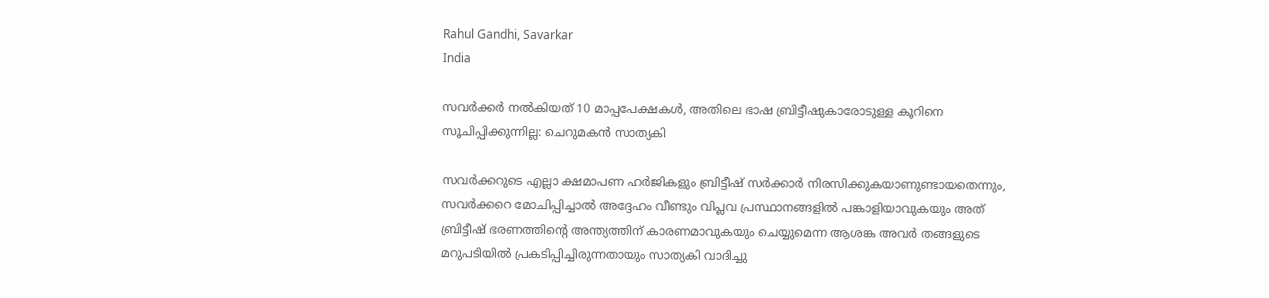Rahul Gandhi, Savarkar
India

സവര്‍ക്കര്‍ നല്‍കിയത് 10 മാപ്പപേക്ഷകള്‍, അതിലെ ഭാഷ ബ്രിട്ടീഷുകാരോടുള്ള കൂറിനെ സൂചിപ്പിക്കുന്നില്ല: ചെറുമകന്‍ സാത്യകി

സവര്‍ക്കറുടെ എല്ലാ ക്ഷമാപണ ഹര്‍ജികളും ബ്രിട്ടീഷ് സര്‍ക്കാര്‍ നിരസിക്കുകയാണുണ്ടായതെന്നും, സവര്‍ക്കറെ മോചിപ്പിച്ചാല്‍ അദ്ദേഹം വീണ്ടും വിപ്ലവ പ്രസ്ഥാനങ്ങളില്‍ പങ്കാളിയാവുകയും അത് ബ്രിട്ടീഷ് ഭരണത്തിന്റെ അന്ത്യത്തിന് കാരണമാവുകയും ചെയ്യുമെന്ന ആശങ്ക അവര്‍ തങ്ങളുടെ മറുപടിയില്‍ പ്രകടിപ്പിച്ചിരുന്നതായും സാത്യകി വാദിച്ചു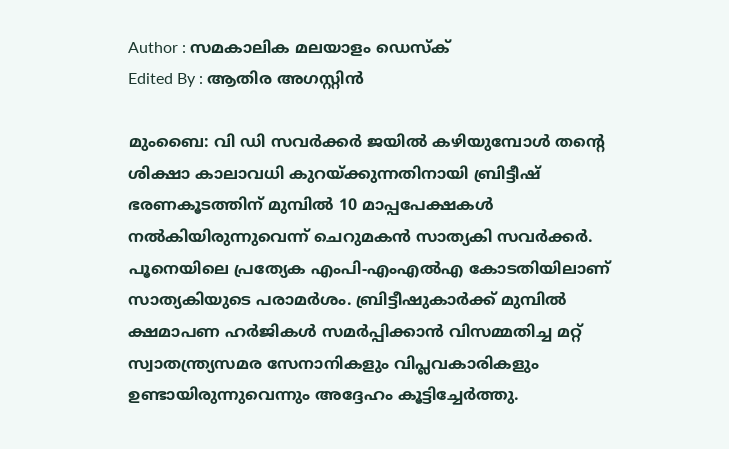Author : സമകാലിക മലയാളം ഡെസ്ക്
Edited By : ആതിര അഗസ്റ്റിന്‍

മുംബൈ: വി ഡി സവര്‍ക്കര്‍ ജയില്‍ കഴിയുമ്പോള്‍ തന്റെ ശിക്ഷാ കാലാവധി കുറയ്ക്കുന്നതിനായി ബ്രിട്ടീഷ് ഭരണകൂടത്തിന് മുമ്പില്‍ 10 മാപ്പപേക്ഷകള്‍ നല്‍കിയിരുന്നുവെന്ന് ചെറുമകന്‍ സാത്യകി സവര്‍ക്കര്‍. പൂനെയിലെ പ്രത്യേക എംപി-എംഎല്‍എ കോടതിയിലാണ് സാത്യകിയുടെ പരാമര്‍ശം. ബ്രിട്ടീഷുകാര്‍ക്ക് മുമ്പില്‍ ക്ഷമാപണ ഹര്‍ജികള്‍ സമര്‍പ്പിക്കാന്‍ വിസമ്മതിച്ച മറ്റ് സ്വാതന്ത്ര്യസമര സേനാനികളും വിപ്ലവകാരികളും ഉണ്ടായിരുന്നുവെന്നും അദ്ദേഹം കൂട്ടിച്ചേര്‍ത്തു.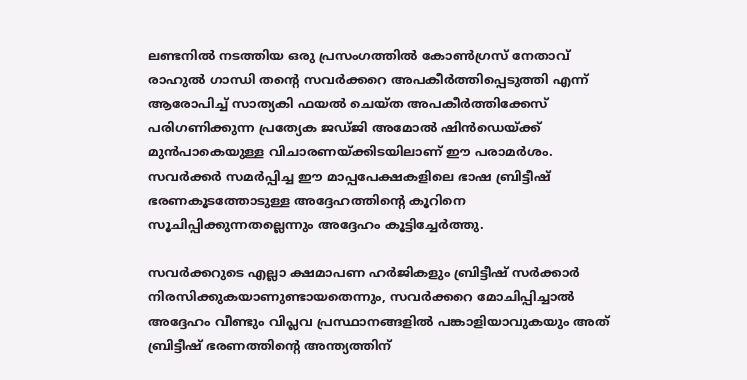ലണ്ടനില്‍ നടത്തിയ ഒരു പ്രസംഗത്തില്‍ കോണ്‍ഗ്രസ് നേതാവ് രാഹുല്‍ ഗാന്ധി തന്റെ സവര്‍ക്കറെ അപകീര്‍ത്തിപ്പെടുത്തി എന്ന് ആരോപിച്ച് സാത്യകി ഫയല്‍ ചെയ്ത അപകീര്‍ത്തിക്കേസ് പരിഗണിക്കുന്ന പ്രത്യേക ജഡ്ജി അമോല്‍ ഷിന്‍ഡെയ്ക്ക് മുന്‍പാകെയുള്ള വിചാരണയ്ക്കിടയിലാണ് ഈ പരാമര്‍ശം. സവര്‍ക്കര്‍ സമര്‍പ്പിച്ച ഈ മാപ്പപേക്ഷകളിലെ ഭാഷ ബ്രിട്ടീഷ് ഭരണകൂടത്തോടുള്ള അദ്ദേഹത്തിന്റെ കൂറിനെ സൂചിപ്പിക്കുന്നതല്ലെന്നും അദ്ദേഹം കൂട്ടിച്ചേര്‍ത്തു.

സവര്‍ക്കറുടെ എല്ലാ ക്ഷമാപണ ഹര്‍ജികളും ബ്രിട്ടീഷ് സര്‍ക്കാര്‍ നിരസിക്കുകയാണുണ്ടായതെന്നും, സവര്‍ക്കറെ മോചിപ്പിച്ചാല്‍ അദ്ദേഹം വീണ്ടും വിപ്ലവ പ്രസ്ഥാനങ്ങളില്‍ പങ്കാളിയാവുകയും അത് ബ്രിട്ടീഷ് ഭരണത്തിന്റെ അന്ത്യത്തിന്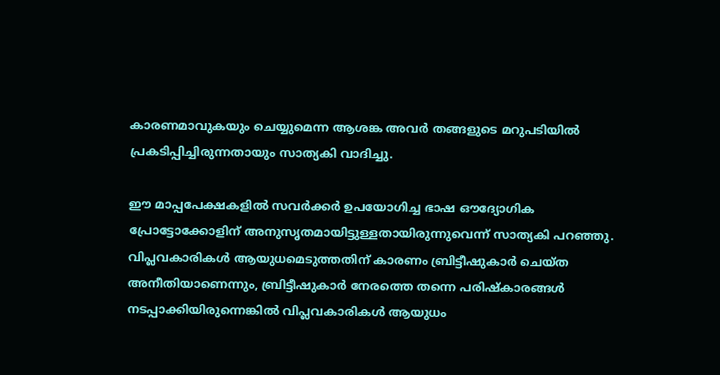കാരണമാവുകയും ചെയ്യുമെന്ന ആശങ്ക അവര്‍ തങ്ങളുടെ മറുപടിയില്‍ പ്രകടിപ്പിച്ചിരുന്നതായും സാത്യകി വാദിച്ചു.

ഈ മാപ്പപേക്ഷകളില്‍ സവര്‍ക്കര്‍ ഉപയോഗിച്ച ഭാഷ ഔദ്യോഗിക പ്രോട്ടോക്കോളിന് അനുസൃതമായിട്ടുള്ളതായിരുന്നുവെന്ന് സാത്യകി പറഞ്ഞു. വിപ്ലവകാരികള്‍ ആയുധമെടുത്തതിന് കാരണം ബ്രിട്ടീഷുകാര്‍ ചെയ്ത അനീതിയാണെന്നും, ബ്രിട്ടീഷുകാര്‍ നേരത്തെ തന്നെ പരിഷ്‌കാരങ്ങള്‍ നടപ്പാക്കിയിരുന്നെങ്കില്‍ വിപ്ലവകാരികള്‍ ആയുധം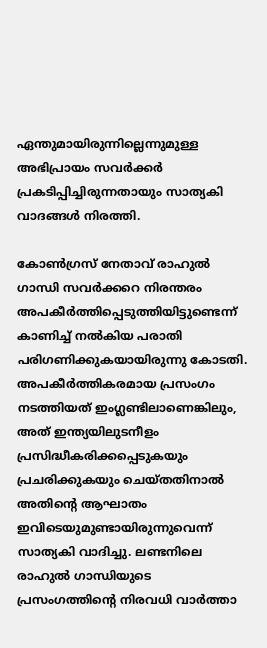ഏന്തുമായിരുന്നില്ലെന്നുമുള്ള അഭിപ്രായം സവര്‍ക്കര്‍ പ്രകടിപ്പിച്ചിരുന്നതായും സാത്യകി വാദങ്ങള്‍ നിരത്തി.

കോണ്‍ഗ്രസ് നേതാവ് രാഹുല്‍ ഗാന്ധി സവര്‍ക്കറെ നിരന്തരം അപകീര്‍ത്തിപ്പെടുത്തിയിട്ടുണ്ടെന്ന് കാണിച്ച് നല്‍കിയ പരാതി പരിഗണിക്കുകയായിരുന്നു കോടതി. അപകീര്‍ത്തികരമായ പ്രസംഗം നടത്തിയത് ഇംഗ്ലണ്ടിലാണെങ്കിലും, അത് ഇന്ത്യയിലുടനീളം പ്രസിദ്ധീകരിക്കപ്പെടുകയും പ്രചരിക്കുകയും ചെയ്തതിനാല്‍ അതിന്റെ ആഘാതം ഇവിടെയുമുണ്ടായിരുന്നുവെന്ന് സാത്യകി വാദിച്ചു. ലണ്ടനിലെ രാഹുല്‍ ഗാന്ധിയുടെ പ്രസംഗത്തിന്റെ നിരവധി വാര്‍ത്താ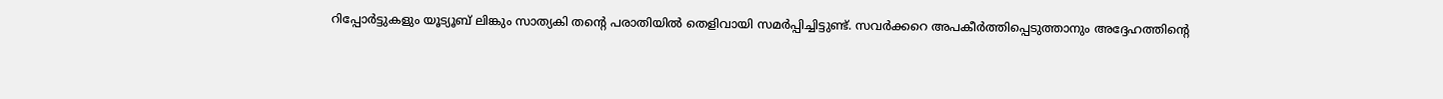റിപ്പോര്‍ട്ടുകളും യൂട്യൂബ് ലിങ്കും സാത്യകി തന്റെ പരാതിയില്‍ തെളിവായി സമര്‍പ്പിച്ചിട്ടുണ്ട്. സവര്‍ക്കറെ അപകീര്‍ത്തിപ്പെടുത്താനും അദ്ദേഹത്തിന്റെ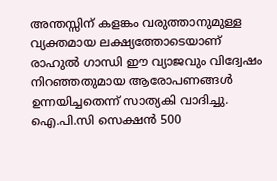അന്തസ്സിന് കളങ്കം വരുത്താനുമുള്ള വ്യക്തമായ ലക്ഷ്യത്തോടെയാണ് രാഹുല്‍ ഗാന്ധി ഈ വ്യാജവും വിദ്വേഷം നിറഞ്ഞതുമായ ആരോപണങ്ങള്‍ ഉന്നയിച്ചതെന്ന് സാത്യകി വാദിച്ചു. ഐ.പി.സി സെക്ഷന്‍ 500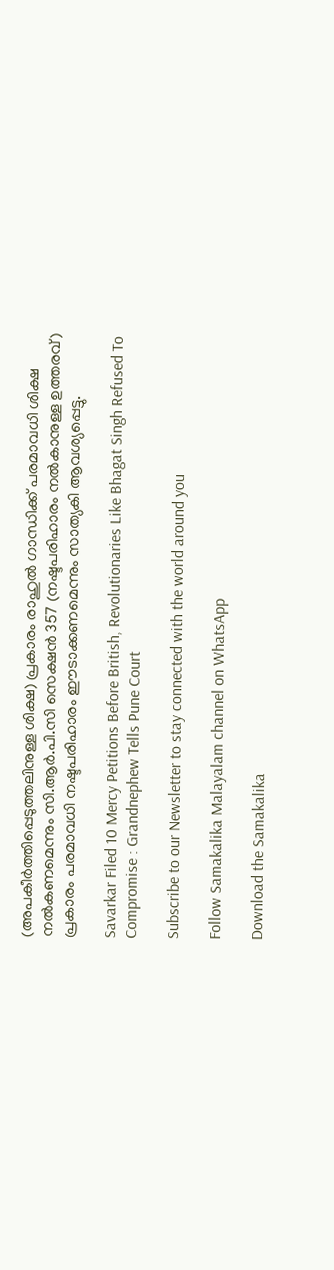(അപകീര്‍ത്തിപ്പെടുത്തലിനുള്ള ശിക്ഷ) പ്രകാരം രാഹുല്‍ ഗാന്ധിക്ക് പരമാവധി ശിക്ഷ നല്‍കണമെന്നും സി.ആര്‍.പി.സി സെക്ഷന്‍ 357 (നഷ്ടപരിഹാരം നല്‍കാനുള്ള ഉത്തരവ്) പ്രകാരം പരമാവധി നഷ്ടപരിഹാരം ഈടാക്കണമെന്നും സാത്യകി ആവശ്യപ്പെട്ടു.

Savarkar Filed 10 Mercy Petitions Before British, Revolutionaries Like Bhagat Singh Refused To Compromise : Grandnephew Tells Pune Court

Subscribe to our Newsletter to stay connected with the world around you

Follow Samakalika Malayalam channel on WhatsApp

Download the Samakalika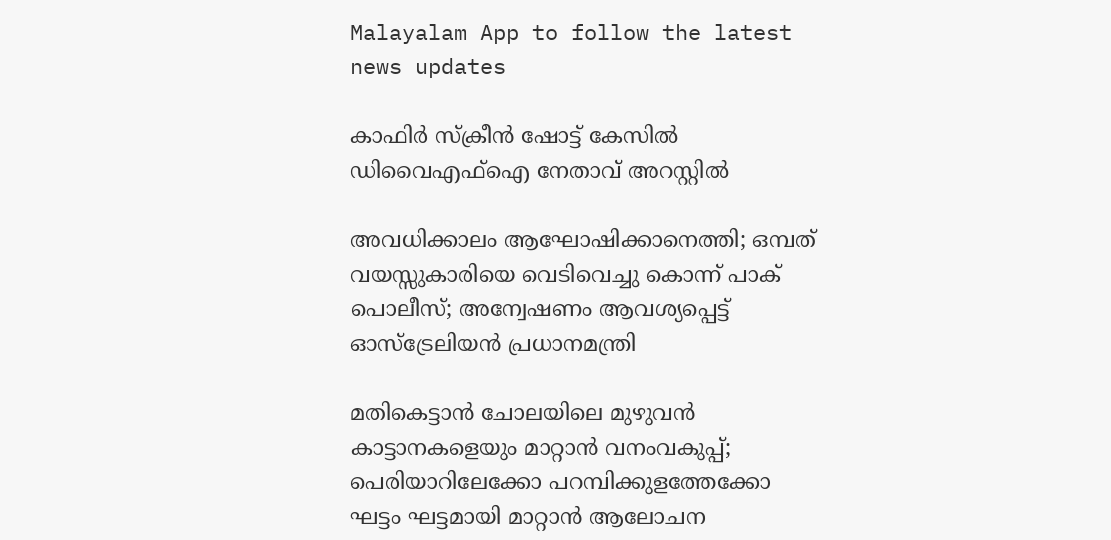Malayalam App to follow the latest news updates

കാഫിര്‍ സ്‌ക്രീന്‍ ഷോട്ട് കേസില്‍ ഡിവൈഎഫ്‌ഐ നേതാവ് അറസ്റ്റില്‍

അവധിക്കാലം ആഘോഷിക്കാനെത്തി; ഒമ്പത് വയസ്സുകാരിയെ വെടിവെച്ചു കൊന്ന് പാക് പൊലീസ്; അന്വേഷണം ആവശ്യപ്പെട്ട് ഓസ്‌ട്രേലിയന്‍ പ്രധാനമന്ത്രി

മതികെട്ടാൻ ചോലയിലെ മുഴുവൻ കാട്ടാനകളെയും മാറ്റാൻ വനംവകുപ്പ്; പെരിയാറിലേക്കോ പറമ്പിക്കുളത്തേക്കോ ഘട്ടം ഘട്ടമായി മാറ്റാൻ ആലോചന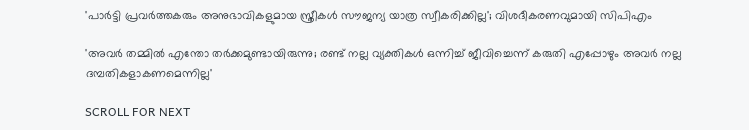'പാര്‍ട്ടി പ്രവര്‍ത്തകരും അനുഭാവികളുമായ സ്ത്രീകള്‍ സൗജന്യ യാത്ര സ്വീകരിക്കില്ല'; വിശദീകരണവുമായി സിപിഎം

'അവർ തമ്മിൽ എന്തോ തർക്കമുണ്ടായിരുന്നു; രണ്ട് നല്ല വ്യക്തികൾ ഒന്നിച്ച് ജീവിച്ചെന്ന് കരുതി എപ്പോഴും അവർ നല്ല ദമ്പതികളാകണമെന്നില്ല'

SCROLL FOR NEXT